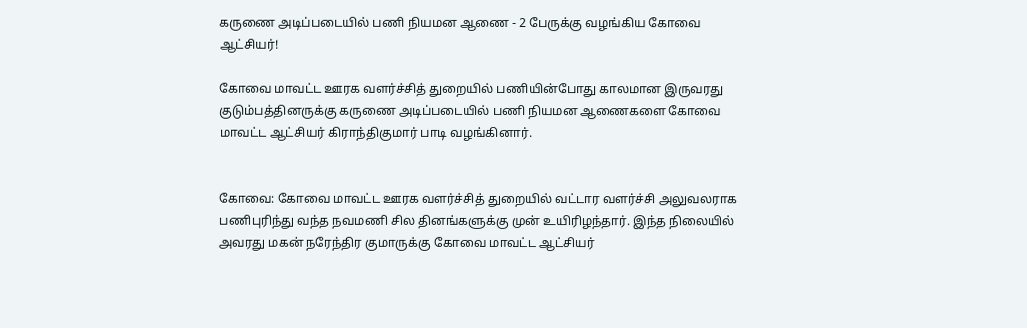கருணை அடிப்படையில் பணி நியமன ஆணை - 2 பேருக்கு வழங்கிய கோவை ஆட்சியர்!

கோவை மாவட்ட ஊரக வளர்ச்சித் துறையில் பணியின்போது காலமான இருவரது குடும்பத்தினருக்கு கருணை அடிப்படையில் பணி நியமன ஆணைகளை கோவை மாவட்ட ஆட்சியர் கிராந்திகுமார் பாடி வழங்கினார்.


கோவை: கோவை மாவட்ட ஊரக வளர்ச்சித் துறையில் வட்டார வளர்ச்சி அலுவலராக பணிபுரிந்து வந்த நவமணி சில தினங்களுக்கு முன் உயிரிழந்தார். இந்த நிலையில் அவரது மகன் நரேந்திர குமாருக்கு கோவை மாவட்ட ஆட்சியர்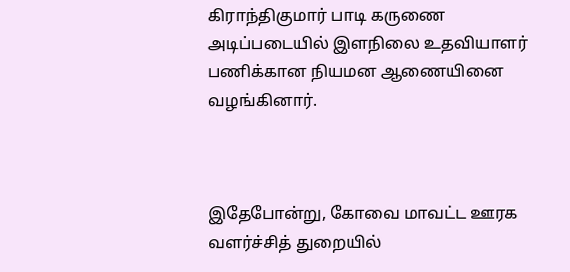கிராந்திகுமார் பாடி கருணை அடிப்படையில் இளநிலை உதவியாளர் பணிக்கான நியமன ஆணையினை வழங்கினார்.



இதேபோன்று, கோவை மாவட்ட ஊரக வளர்ச்சித் துறையில்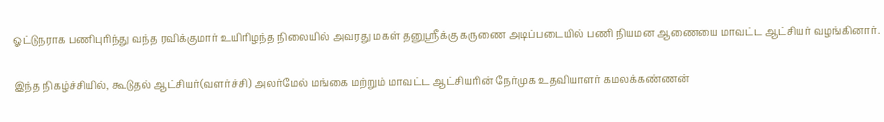ஓட்டுநராக பணிபுரிந்து வந்த ரவிக்குமார் உயிரிழந்த நிலையில் அவரது மகள் தனுஸ்ரீக்கு கருணை அடிப்படையில் பணி நியமன ஆணையை மாவட்ட ஆட்சியர் வழங்கினார்.

இந்த நிகழ்ச்சியில், கூடுதல் ஆட்சியர்(வளர்ச்சி) அலர்மேல் மங்கை மற்றும் மாவட்ட ஆட்சியரின் நேர்முக உதவியாளர் கமலக்கண்ணன்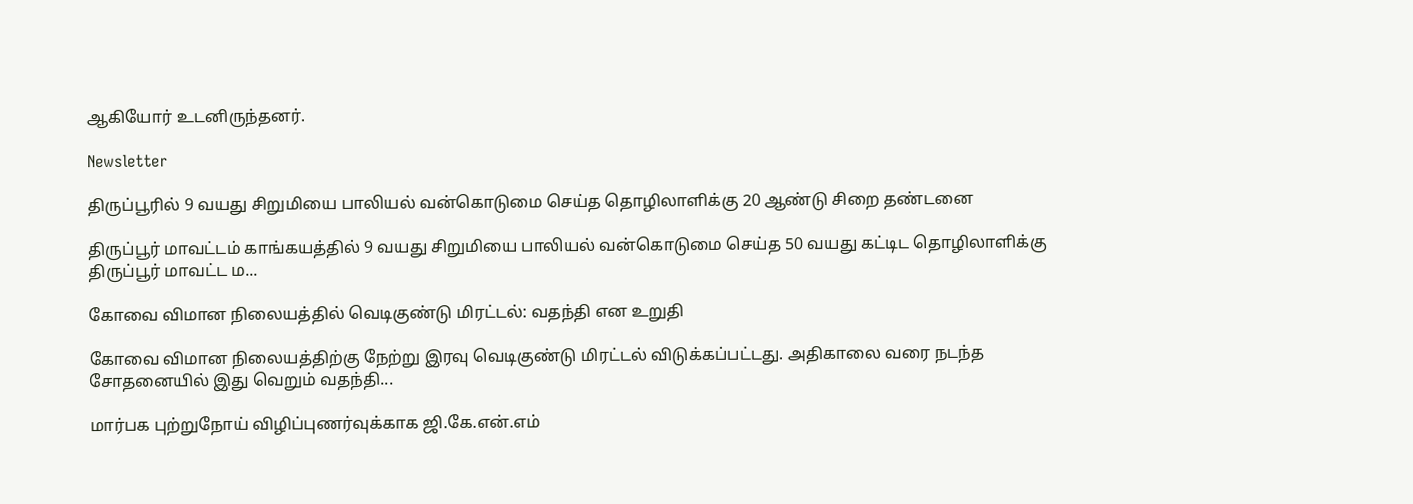ஆகியோர் உடனிருந்தனர்.

Newsletter

திருப்பூரில் 9 வயது சிறுமியை பாலியல் வன்கொடுமை செய்த தொழிலாளிக்கு 20 ஆண்டு சிறை தண்டனை

திருப்பூர் மாவட்டம் காங்கயத்தில் 9 வயது சிறுமியை பாலியல் வன்கொடுமை செய்த 50 வயது கட்டிட தொழிலாளிக்கு திருப்பூர் மாவட்ட ம...

கோவை விமான நிலையத்தில் வெடிகுண்டு மிரட்டல்: வதந்தி என உறுதி

கோவை விமான நிலையத்திற்கு நேற்று இரவு வெடிகுண்டு மிரட்டல் விடுக்கப்பட்டது. அதிகாலை வரை நடந்த சோதனையில் இது வெறும் வதந்தி...

மார்பக புற்றுநோய் விழிப்புணர்வுக்காக ஜி.கே.என்.எம்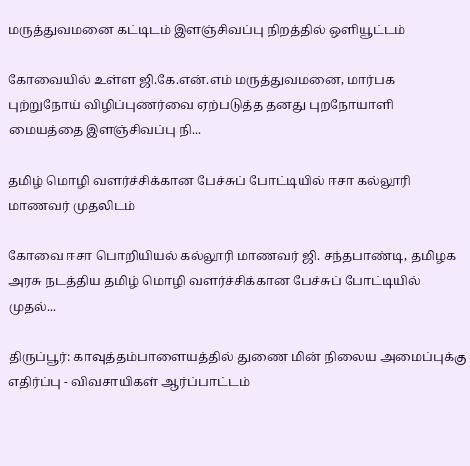மருத்துவமனை கட்டிடம் இளஞ்சிவப்பு நிறத்தில் ஒளியூட்டம்

கோவையில் உள்ள ஜி.கே.என்.எம் மருத்துவமனை, மார்பக புற்றுநோய் விழிப்புணர்வை ஏற்படுத்த தனது புறநோயாளி மையத்தை இளஞ்சிவப்பு நி...

தமிழ் மொழி வளர்ச்சிக்கான பேச்சுப் போட்டியில் ஈசா கல்லூரி மாணவர் முதலிடம்

கோவை ஈசா பொறியியல் கல்லூரி மாணவர் ஜி. சந்தபாண்டி, தமிழக அரசு நடத்திய தமிழ் மொழி வளர்ச்சிக்கான பேச்சுப் போட்டியில் முதல்...

திருப்பூர்: காவுத்தம்பாளையத்தில் துணை மின் நிலைய அமைப்புக்கு எதிர்ப்பு - விவசாயிகள் ஆர்ப்பாட்டம்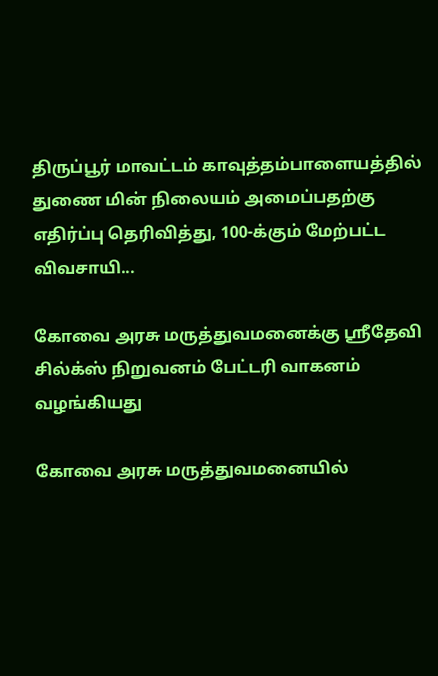திருப்பூர் மாவட்டம் காவுத்தம்பாளையத்தில் துணை மின் நிலையம் அமைப்பதற்கு எதிர்ப்பு தெரிவித்து, 100-க்கும் மேற்பட்ட விவசாயி...

கோவை அரசு மருத்துவமனைக்கு ஸ்ரீதேவி சில்க்ஸ் நிறுவனம் பேட்டரி வாகனம் வழங்கியது

கோவை அரசு மருத்துவமனையில்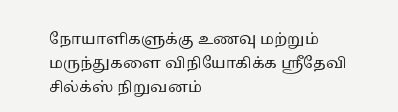நோயாளிகளுக்கு உணவு மற்றும் மருந்துகளை விநியோகிக்க ஸ்ரீதேவி சில்க்ஸ் நிறுவனம்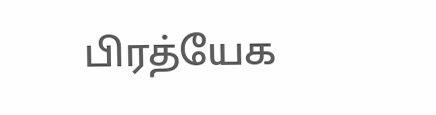பிரத்யேக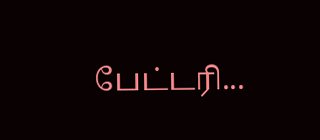பேட்டரி...